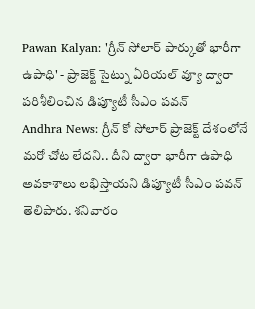Pawan Kalyan: 'గ్రీన్ సోలార్ పార్కుతో భారీగా ఉపాధి' - ప్రాజెక్ట్ సైట్ను ఏరియల్ వ్యూ ద్వారా పరిశీలించిన డిప్యూటీ సీఎం పవన్
Andhra News: గ్రీన్ కో సోలార్ ప్రాజెక్ట్ దేశంలోనే మరో చోట లేదని.. దీని ద్వారా భారీగా ఉపాధి అవకాశాలు లభిస్తాయని డిప్యూటీ సీఎం పవన్ తెలిపారు. శనివారం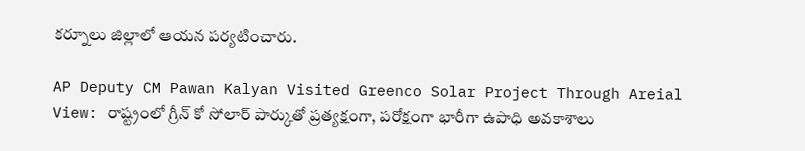కర్నూలు జిల్లాలో ఆయన పర్యటించారు.

AP Deputy CM Pawan Kalyan Visited Greenco Solar Project Through Areial View: రాష్ట్రంలో గ్రీన్ కో సోలార్ పార్కుతో ప్రత్యక్షంగా, పరోక్షంగా భారీగా ఉపాధి అవకాశాలు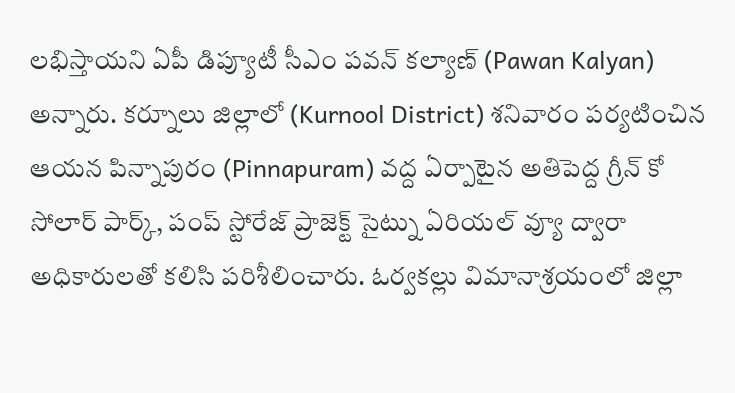లభిస్తాయని ఏపీ డిప్యూటీ సీఎం పవన్ కల్యాణ్ (Pawan Kalyan) అన్నారు. కర్నూలు జిల్లాలో (Kurnool District) శనివారం పర్యటించిన ఆయన పిన్నాపురం (Pinnapuram) వద్ద ఏర్పాటైన అతిపెద్ద గ్రీన్ కో సోలార్ పార్క్, పంప్ స్టోరేజ్ ప్రాజెక్ట్ సైట్ను ఏరియల్ వ్యూ ద్వారా అధికారులతో కలిసి పరిశీలించారు. ఓర్వకల్లు విమానాశ్రయంలో జిల్లా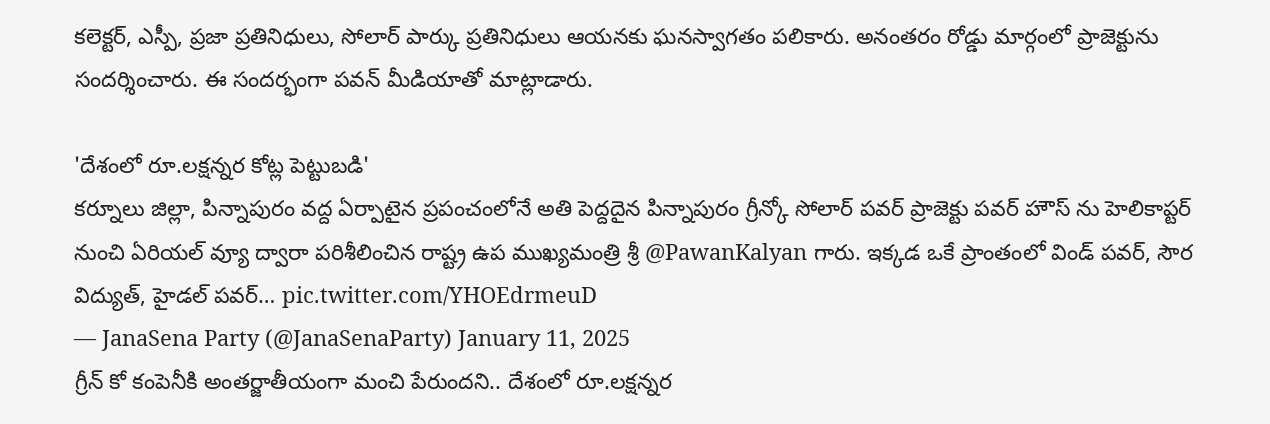కలెక్టర్, ఎస్పీ, ప్రజా ప్రతినిధులు, సోలార్ పార్కు ప్రతినిధులు ఆయనకు ఘనస్వాగతం పలికారు. అనంతరం రోడ్డు మార్గంలో ప్రాజెక్టును సందర్శించారు. ఈ సందర్భంగా పవన్ మీడియాతో మాట్లాడారు.

'దేశంలో రూ.లక్షన్నర కోట్ల పెట్టుబడి'
కర్నూలు జిల్లా, పిన్నాపురం వద్ద ఏర్పాటైన ప్రపంచంలోనే అతి పెద్దదైన పిన్నాపురం గ్రీన్కో సోలార్ పవర్ ప్రాజెక్టు పవర్ హౌస్ ను హెలికాప్టర్ నుంచి ఏరియల్ వ్యూ ద్వారా పరిశీలించిన రాష్ట్ర ఉప ముఖ్యమంత్రి శ్రీ @PawanKalyan గారు. ఇక్కడ ఒకే ప్రాంతంలో విండ్ పవర్, సౌర విద్యుత్, హైడల్ పవర్… pic.twitter.com/YHOEdrmeuD
— JanaSena Party (@JanaSenaParty) January 11, 2025
గ్రీన్ కో కంపెనీకి అంతర్జాతీయంగా మంచి పేరుందని.. దేశంలో రూ.లక్షన్నర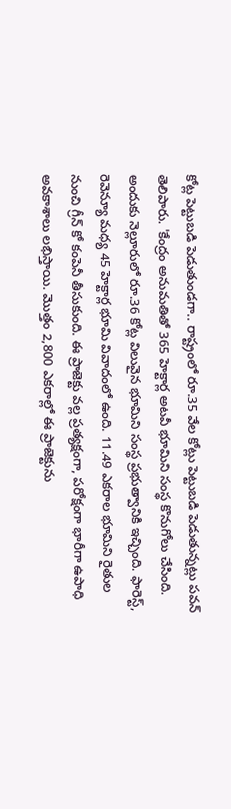కోట్ల పెట్టుబడి పెడుతుండగా.. రాష్ట్రంలో రూ.35 వేల కోట్లు పెట్టుబడి పెడుతున్నట్లు పవన్ తెలిపారు. 'కేంద్రం అనుమతితో 365 హెక్టార్ల అటవీ భూమిని సంస్థ కొనుగోలు చేసింది. అందుకు నెల్లూరులో రూ.36 కోట్ల విలువైన భూమిని సంస్థ ప్రభుత్వానికి ఇచ్చింది. ఫారెస్ట్, రెవెన్యూ మధ్య 45 హెక్టార్ల భూమి వివాదంలో ఉంది. 11.49 ఎకరాల భూమిని రైతుల నుంచి గ్రీన్ కో కంపెనీ తీసుకుంది. ఈ ప్రాజెక్టు వల్ల ప్రత్యక్షంగా, పరోక్షంగా భారీగా ఉపాధి అవకాశాలు లభిస్తాయి. మొత్తం 2,800 ఎకరాల్లో ఈ ప్రాజెక్టును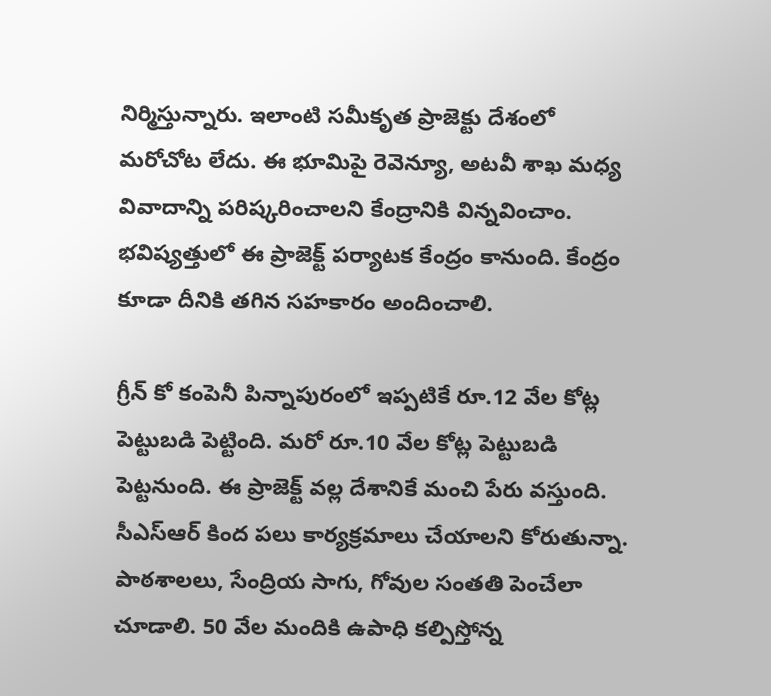నిర్మిస్తున్నారు. ఇలాంటి సమీకృత ప్రాజెక్టు దేశంలో మరోచోట లేదు. ఈ భూమిపై రెవెన్యూ, అటవీ శాఖ మధ్య వివాదాన్ని పరిష్కరించాలని కేంద్రానికి విన్నవించాం. భవిష్యత్తులో ఈ ప్రాజెక్ట్ పర్యాటక కేంద్రం కానుంది. కేంద్రం కూడా దీనికి తగిన సహకారం అందించాలి.

గ్రీన్ కో కంపెనీ పిన్నాపురంలో ఇప్పటికే రూ.12 వేల కోట్ల పెట్టుబడి పెట్టింది. మరో రూ.10 వేల కోట్ల పెట్టుబడి పెట్టనుంది. ఈ ప్రాజెక్ట్ వల్ల దేశానికే మంచి పేరు వస్తుంది. సీఎస్ఆర్ కింద పలు కార్యక్రమాలు చేయాలని కోరుతున్నా. పాఠశాలలు, సేంద్రియ సాగు, గోవుల సంతతి పెంచేలా చూడాలి. 50 వేల మందికి ఉపాధి కల్పిస్తోన్న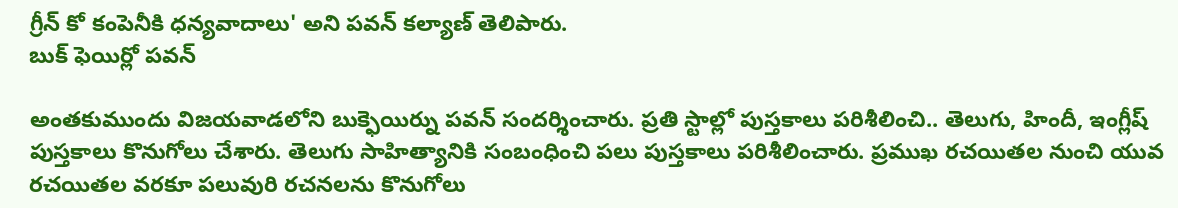గ్రీన్ కో కంపెనీకి ధన్యవాదాలు' అని పవన్ కల్యాణ్ తెలిపారు.
బుక్ ఫెయిర్లో పవన్

అంతకుముందు విజయవాడలోని బుక్ఫెయిర్ను పవన్ సందర్శించారు. ప్రతి స్టాల్లో పుస్తకాలు పరిశీలించి.. తెలుగు, హిందీ, ఇంగ్లీష్ పుస్తకాలు కొనుగోలు చేశారు. తెలుగు సాహిత్యానికి సంబంధించి పలు పుస్తకాలు పరిశీలించారు. ప్రముఖ రచయితల నుంచి యువ రచయితల వరకూ పలువురి రచనలను కొనుగోలు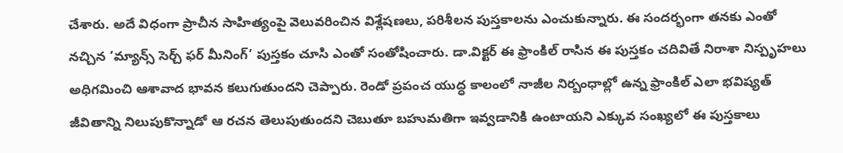చేశారు. అదే విధంగా ప్రాచీన సాహిత్యంపై వెలువరించిన విశ్లేషణలు, పరిశీలన పుస్తకాలను ఎంచుకున్నారు. ఈ సందర్భంగా తనకు ఎంతో నచ్చిన ‘మ్యాన్స్ సెర్చ్ ఫర్ మీనింగ్’ పుస్తకం చూసి ఎంతో సంతోషించారు. డా.విక్టర్ ఈ ఫ్రాంకిల్ రాసిన ఈ పుస్తకం చదివితే నిరాశా నిస్పృహలు అధిగమించి ఆశావాద భావన కలుగుతుందని చెప్పారు. రెండో ప్రపంచ యుద్ధ కాలంలో నాజీల నిర్బంధాల్లో ఉన్న ఫ్రాంకిల్ ఎలా భవిష్యత్ జీవితాన్ని నిలుపుకొన్నాడో ఆ రచన తెలుపుతుందని చెబుతూ బహుమతిగా ఇవ్వడానికి ఉంటాయని ఎక్కువ సంఖ్యలో ఈ పుస్తకాలు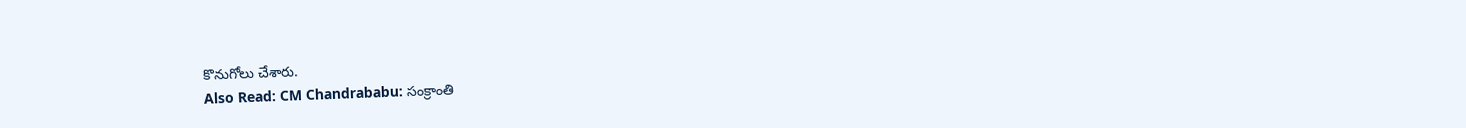కొనుగోలు చేశారు.
Also Read: CM Chandrababu: సంక్రాంతి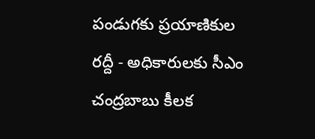పండుగకు ప్రయాణికుల రద్దీ - అధికారులకు సీఎం చంద్రబాబు కీలక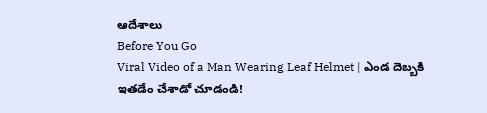ఆదేశాలు
Before You Go
Viral Video of a Man Wearing Leaf Helmet | ఎండ దెబ్బకి ఇతడేం చేశాడో చూడండి!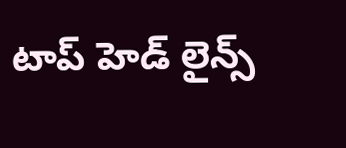టాప్ హెడ్ లైన్స్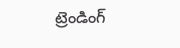ట్రెండింగ్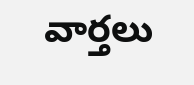వార్తలు